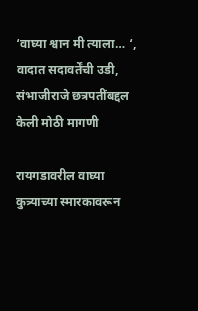‘वाघ्या श्वान मी त्याला… ‘, वादात सदावर्तेंची उडी, संभाजीराजे छत्रपतींबद्दल केली मोठी मागणी

रायगडावरील वाघ्या कुत्र्याच्या स्मारकावरून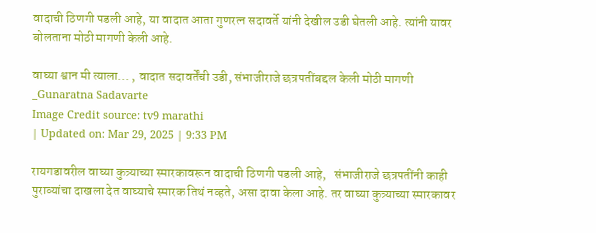वादाची ठिणगी पडली आहे, या वादात आता गुणरत्न सदावर्ते यांनी देखील उडी घेतली आहे. त्यांनी यावर बोलताना मोठी मागणी केली आहे.

वाघ्या श्वान मी त्याला... , वादात सदावर्तेंची उडी, संभाजीराजे छत्रपतींबद्दल केली मोठी मागणी
_Gunaratna Sadavarte
Image Credit source: tv9 marathi
| Updated on: Mar 29, 2025 | 9:33 PM

रायगडावरील वाघ्या कुत्र्याच्या स्मारकावरून वादाची ठिणगी पडली आहे,   संभाजीराजे छत्रपतींनी काही पुराव्यांचा दाखला देत वाघ्याचे स्मारक तिथं नव्हते, असा दावा केला आहे. तर वाघ्या कुत्र्याच्या स्मारकावर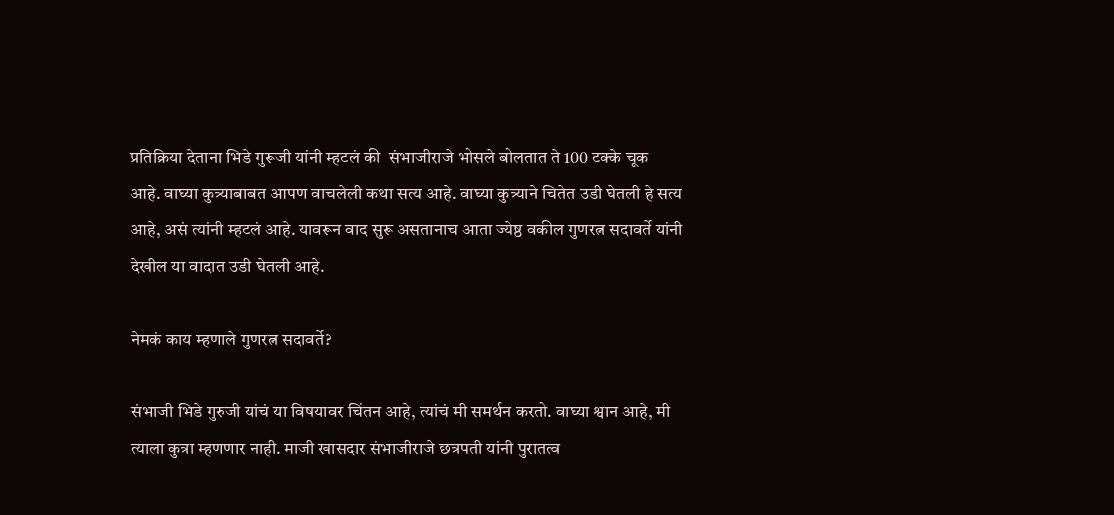प्रतिक्रिया देताना भिडे गुरूजी यांनी म्हटलं की  संभाजीराजे भोसले बोलतात ते 100 टक्के चूक आहे. वाघ्या कुत्र्याबाबत आपण वाचलेली कथा सत्य आहे. वाघ्या कुत्र्याने चितेत उडी घेतली हे सत्य आहे, असं त्यांनी म्हटलं आहे. यावरून वाद सुरू असतानाच आता ज्येष्ठ वकील गुणरत्न सदावर्ते यांनी देखील या वादात उडी घेतली आहे.

नेमकं काय म्हणाले गुणरत्न सदावर्ते?

संभाजी भिडे गुरुजी यांचं या विषयावर चिंतन आहे, त्यांचं मी समर्थन करतो. वाघ्या श्वान आहे, मी त्याला कुत्रा म्हणणार नाही. माजी खासदार संभाजीराजे छत्रपती यांनी पुरातत्व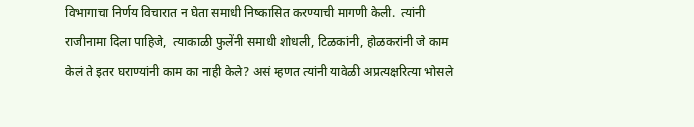विभागाचा निर्णय विचारात न घेता समाधी निष्कासित करण्याची मागणी केली.  त्यांनी राजीनामा दिला पाहिजे,  त्याकाळी फुलेंनी समाधी शोधली, टिळकांनी, होळकरांनी जे काम केलं ते इतर घराण्यांनी काम का नाही केले? असं म्हणत त्यांनी यावेळी अप्रत्यक्षरित्या भोसले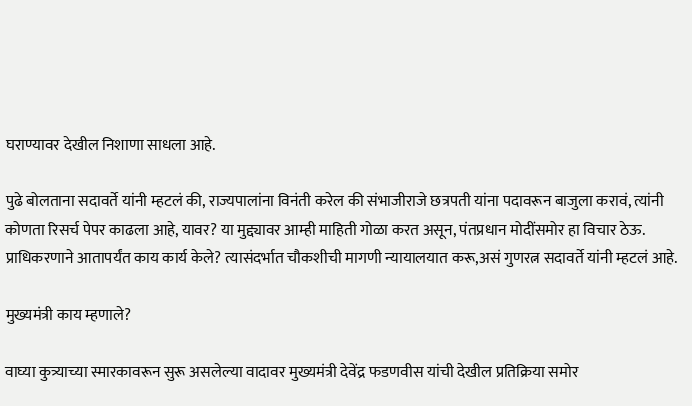घराण्यावर देखील निशाणा साधला आहे.

पुढे बोलताना सदावर्ते यांनी म्हटलं की, राज्यपालांना विनंती करेल की संभाजीराजे छत्रपती यांना पदावरून बाजुला करावं, त्यांनी कोणता रिसर्च पेपर काढला आहे, यावर? या मुद्द्यावर आम्ही माहिती गोळा करत असून, पंतप्रधान मोदींसमोर हा विचार ठेऊ. प्राधिकरणाने आतापर्यंत काय कार्य केले? त्यासंदर्भात चौकशीची मागणी न्यायालयात करू,असं गुणरत्न सदावर्ते यांनी म्हटलं आहे.

मुख्यमंत्री काय म्हणाले?

वाघ्या कुत्र्याच्या स्मारकावरून सुरू असलेल्या वादावर मुख्यमंत्री देवेंद्र फडणवीस यांची देखील प्रतिक्रिया समोर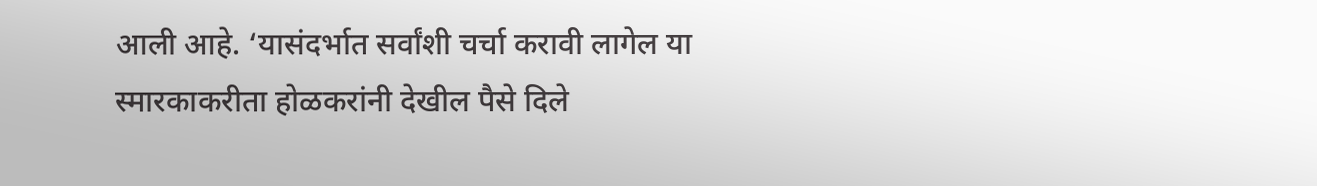आली आहे. ‘यासंदर्भात सर्वांशी चर्चा करावी लागेल या स्मारकाकरीता होळकरांनी देखील पैसे दिले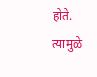होते. त्यामुळे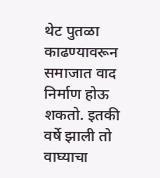थेट पुतळा काढण्यावरून समाजात वाद निर्माण होऊ शकतो. इतकी वर्षे झाली तो वाघ्याचा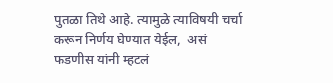पुतळा तिथे आहे. त्यामुळे त्याविषयी चर्चा करून निर्णय घेण्यात येईल,  असं फडणीस यांनी म्हटलं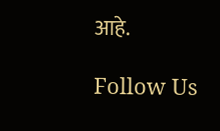आहे.

Follow Us